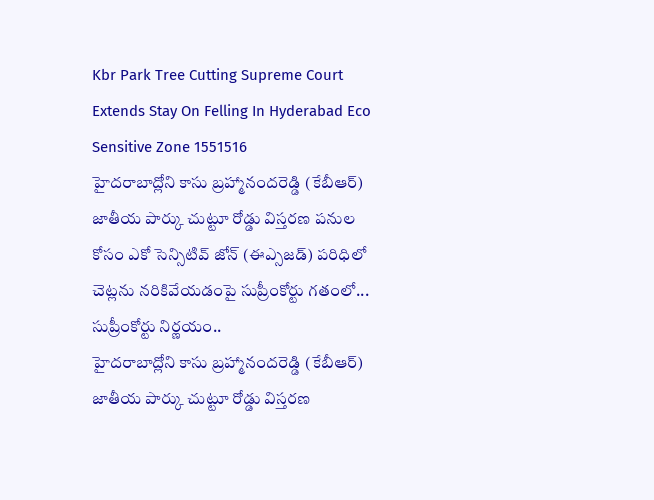Kbr Park Tree Cutting Supreme Court Extends Stay On Felling In Hyderabad Eco Sensitive Zone 1551516
హైదరాబాద్లోని కాసు బ్రహ్మానందరెడ్డి (కేబీఆర్) జాతీయ పార్కు చుట్టూ రోడ్డు విస్తరణ పనుల కోసం ఎకో సెన్సిటివ్ జోన్ (ఈఎ్సజడ్) పరిధిలో చెట్లను నరికివేయడంపై సుప్రీంకోర్టు గతంలో... సుప్రీంకోర్టు నిర్ణయం..
హైదరాబాద్లోని కాసు బ్రహ్మానందరెడ్డి (కేబీఆర్) జాతీయ పార్కు చుట్టూ రోడ్డు విస్తరణ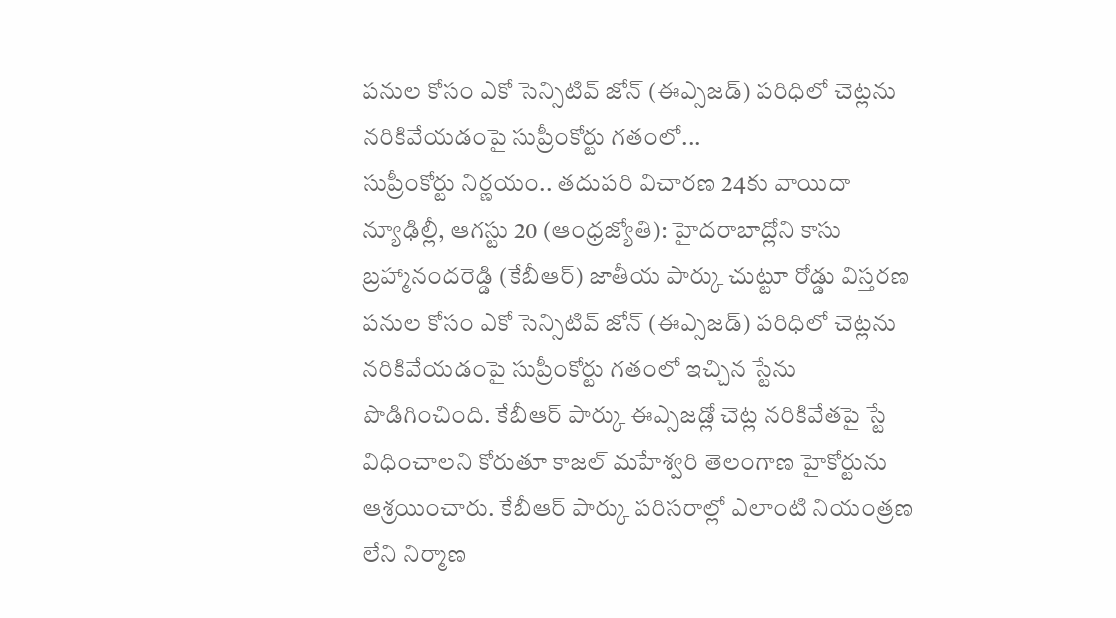పనుల కోసం ఎకో సెన్సిటివ్ జోన్ (ఈఎ్సజడ్) పరిధిలో చెట్లను నరికివేయడంపై సుప్రీంకోర్టు గతంలో...
సుప్రీంకోర్టు నిర్ణయం.. తదుపరి విచారణ 24కు వాయిదా
న్యూఢిల్లీ, ఆగస్టు 20 (ఆంధ్రజ్యోతి): హైదరాబాద్లోని కాసు బ్రహ్మానందరెడ్డి (కేబీఆర్) జాతీయ పార్కు చుట్టూ రోడ్డు విస్తరణ పనుల కోసం ఎకో సెన్సిటివ్ జోన్ (ఈఎ్సజడ్) పరిధిలో చెట్లను నరికివేయడంపై సుప్రీంకోర్టు గతంలో ఇచ్చిన స్టేను పొడిగించింది. కేబీఆర్ పార్కు ఈఎ్సజడ్లో చెట్ల నరికివేతపై స్టే విధించాలని కోరుతూ కాజల్ మహేశ్వరి తెలంగాణ హైకోర్టును ఆశ్రయించారు. కేబీఆర్ పార్కు పరిసరాల్లో ఎలాంటి నియంత్రణ లేని నిర్మాణ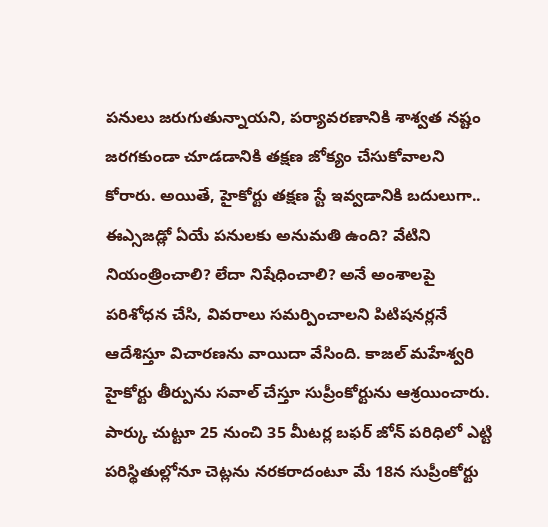పనులు జరుగుతున్నాయని, పర్యావరణానికి శాశ్వత నష్టం జరగకుండా చూడడానికి తక్షణ జోక్యం చేసుకోవాలని కోరారు. అయితే, హైకోర్టు తక్షణ స్టే ఇవ్వడానికి బదులుగా.. ఈఎ్సజడ్లో ఏయే పనులకు అనుమతి ఉంది? వేటిని నియంత్రించాలి? లేదా నిషేధించాలి? అనే అంశాలపై పరిశోధన చేసి, వివరాలు సమర్పించాలని పిటిషనర్లనే ఆదేశిస్తూ విచారణను వాయిదా వేసింది. కాజల్ మహేశ్వరి హైకోర్టు తీర్పును సవాల్ చేస్తూ సుప్రీంకోర్టును ఆశ్రయించారు. పార్కు చుట్టూ 25 నుంచి 35 మీటర్ల బఫర్ జోన్ పరిధిలో ఎట్టి పరిస్థితుల్లోనూ చెట్లను నరకరాదంటూ మే 18న సుప్రీంకోర్టు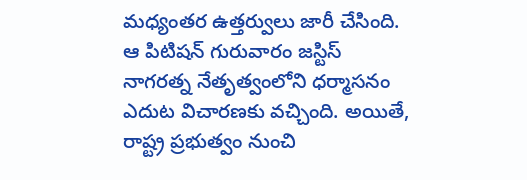మధ్యంతర ఉత్తర్వులు జారీ చేసింది. ఆ పిటిషన్ గురువారం జస్టిస్ నాగరత్న నేతృత్వంలోని ధర్మాసనం ఎదుట విచారణకు వచ్చింది. అయితే, రాష్ట్ర ప్రభుత్వం నుంచి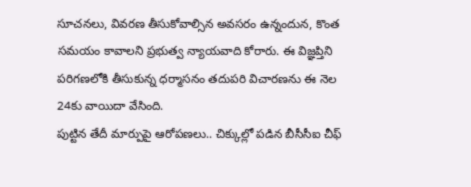సూచనలు, వివరణ తీసుకోవాల్సిన అవసరం ఉన్నందున, కొంత సమయం కావాలని ప్రభుత్వ న్యాయవాది కోరారు. ఈ విజ్ఞప్తిని పరిగణలోకి తీసుకున్న ధర్మాసనం తదుపరి విచారణను ఈ నెల 24కు వాయిదా వేసింది.
పుట్టిన తేదీ మార్పుపై ఆరోపణలు.. చిక్కుల్లో పడిన బీసీసీఐ చీఫ్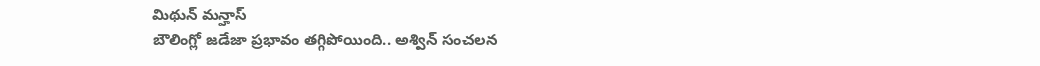మిథున్ మన్హాస్
బౌలింగ్లో జడేజా ప్రభావం తగ్గిపోయింది.. అశ్విన్ సంచలన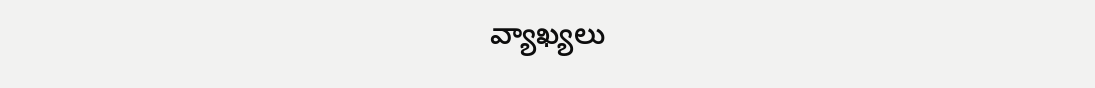వ్యాఖ్యలు